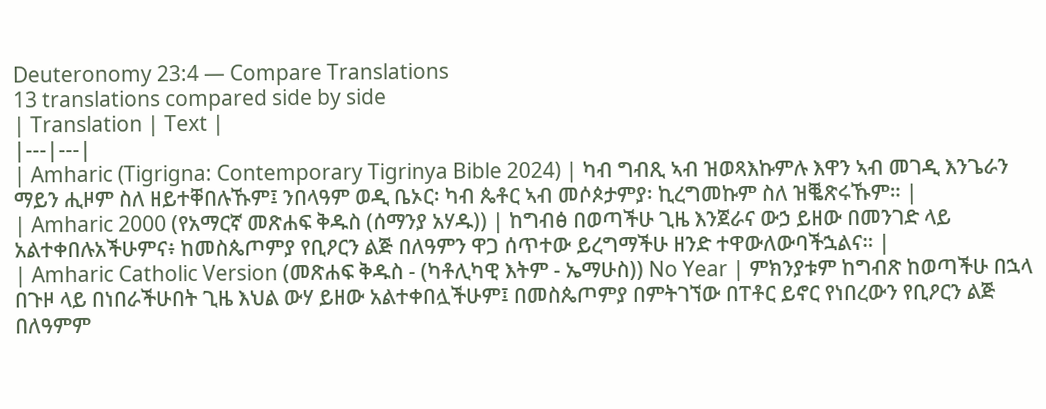Deuteronomy 23:4 — Compare Translations
13 translations compared side by side
| Translation | Text |
|---|---|
| Amharic (Tigrigna: Contemporary Tigrinya Bible 2024) | ካብ ግብጺ ኣብ ዝወጻእኩምሉ እዋን ኣብ መገዲ እንጌራን ማይን ሒዞም ስለ ዘይተቐበሉኹም፤ ንበላዓም ወዲ ቤኦር፡ ካብ ጴቶር ኣብ መሶጶታምያ፡ ኪረግመኩም ስለ ዝቘጽሩኹም። |
| Amharic 2000 (የአማርኛ መጽሐፍ ቅዱስ (ሰማንያ አሃዱ)) | ከግብፅ በወጣችሁ ጊዜ እንጀራና ውኃ ይዘው በመንገድ ላይ አልተቀበሉአችሁምና፥ ከመስጴጦምያ የቢዖርን ልጅ በለዓምን ዋጋ ሰጥተው ይረግማችሁ ዘንድ ተዋውለውባችኋልና። |
| Amharic Catholic Version (መጽሐፍ ቅዱስ - (ካቶሊካዊ እትም - ኤማሁስ)) No Year | ምክንያቱም ከግብጽ ከወጣችሁ በኋላ በጉዞ ላይ በነበራችሁበት ጊዜ እህል ውሃ ይዘው አልተቀበሏችሁም፤ በመስጴጦምያ በምትገኘው በፐቶር ይኖር የነበረውን የቢዖርን ልጅ በለዓምም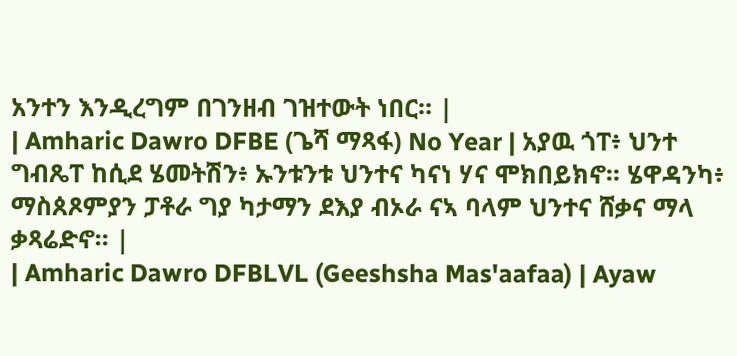አንተን እንዲረግም በገንዘብ ገዝተውት ነበር። |
| Amharic Dawro DFBE (ጌሻ ማጻፋ) No Year | አያዉ ጎፐ፥ ህንተ ግብጼፐ ከሲደ ሄመትሽን፥ ኡንቱንቱ ህንተና ካናነ ሃና ሞክበይክኖ። ሄዋዳንካ፥ ማስጰጾምያን ፓቶራ ግያ ካታማን ደእያ ብኦራ ናኣ ባላም ህንተና ሸቃና ማላ ቃጻሬድኖ። |
| Amharic Dawro DFBLVL (Geeshsha Mas'aafaa) | Ayaw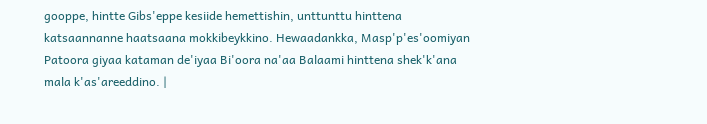gooppe, hintte Gibs'eppe kesiide hemettishin, unttunttu hinttena katsaannanne haatsaana mokkibeykkino. Hewaadankka, Masp'p'es'oomiyan Patoora giyaa kataman de'iyaa Bi'oora na'aa Balaami hinttena shek'k'ana mala k'as'areeddino. |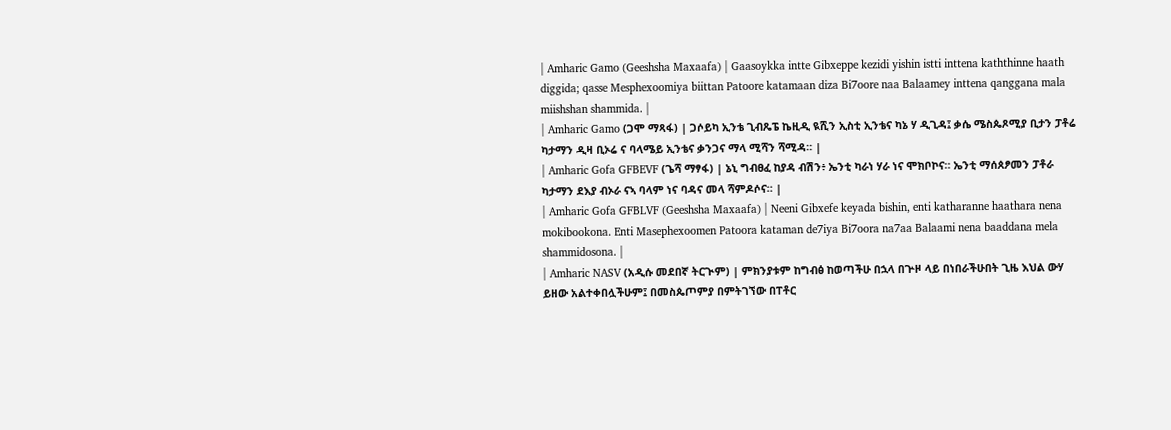| Amharic Gamo (Geeshsha Maxaafa) | Gaasoykka intte Gibxeppe kezidi yishin istti inttena kaththinne haath diggida; qasse Mesphexoomiya biittan Patoore katamaan diza Bi7oore naa Balaamey inttena qanggana mala miishshan shammida. |
| Amharic Gamo (ጋሞ ማጻፋ) | ጋሶይካ ኢንቴ ጊብጼፔ ኬዚዲ ዪሺን ኢስቲ ኢንቴና ካኔ ሃ ዲጊዳ፤ ቃሴ ሜስጴጾሚያ ቢታን ፓቶሬ ካታማን ዲዛ ቢኦሬ ና ባላሜይ ኢንቴና ቃንጋና ማላ ሚሻን ሻሚዳ። |
| Amharic Gofa GFBEVF (ጌሻ ማፃፋ) | ኔኒ ግብፀፈ ከያዳ ብሽን፥ ኤንቲ ካራነ ሃራ ነና ሞክቦኮና። ኤንቲ ማሰጰፆመን ፓቶራ ካታማን ደእያ ብኦራ ናኣ ባላም ነና ባዳና መላ ሻምዶሶና። |
| Amharic Gofa GFBLVF (Geeshsha Maxaafa) | Neeni Gibxefe keyada bishin, enti katharanne haathara nena mokibookona. Enti Masephexoomen Patoora kataman de7iya Bi7oora na7aa Balaami nena baaddana mela shammidosona. |
| Amharic NASV (አዲሱ መደበኛ ትርጒም) | ምክንያቱም ከግብፅ ከወጣችሁ በኋላ በጕዞ ላይ በነበራችሁበት ጊዜ እህል ውሃ ይዘው አልተቀበሏችሁም፤ በመስጴጦምያ በምትገኘው በፐቶር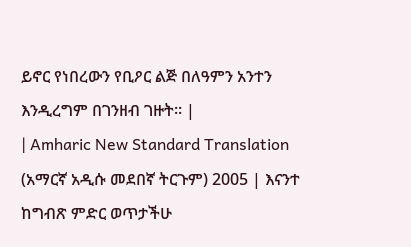ይኖር የነበረውን የቢዖር ልጅ በለዓምን አንተን እንዲረግም በገንዘብ ገዙት። |
| Amharic New Standard Translation (አማርኛ አዲሱ መደበኛ ትርጉም) 2005 | እናንተ ከግብጽ ምድር ወጥታችሁ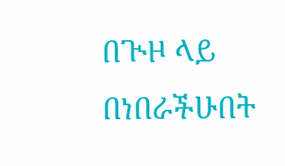በጒዞ ላይ በነበራችሁበት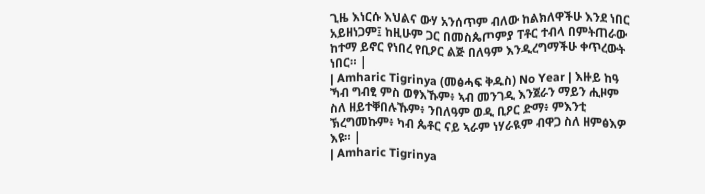ጊዜ እነርሱ እህልና ውሃ አንሰጥም ብለው ከልክለዋችሁ እንደ ነበር አይዘነጋም፤ ከዚሁም ጋር በመስጴጦምያ ፐቶር ተብላ በምትጠራው ከተማ ይኖር የነበረ የቢዖር ልጅ በለዓም እንዲረግማችሁ ቀጥረውት ነበር። |
| Amharic Tigrinya (መፅሓፍ ቅዱስ) No Year | እዙይ ከዓ ኻብ ግብፂ ምስ ወፃእኹም፥ ኣብ መንገዲ እንጀራን ማይን ሒዞም ስለ ዘይተቐበሉኹም፥ ንበለዓም ወዲ ቢዖር ድማ፥ ምእንቲ ኽረግመኩም፥ ካብ ጴቶር ናይ ኣራም ነሃራዪም ብዋጋ ስለ ዘምፅእዎ እዩ። |
| Amharic Tigrinya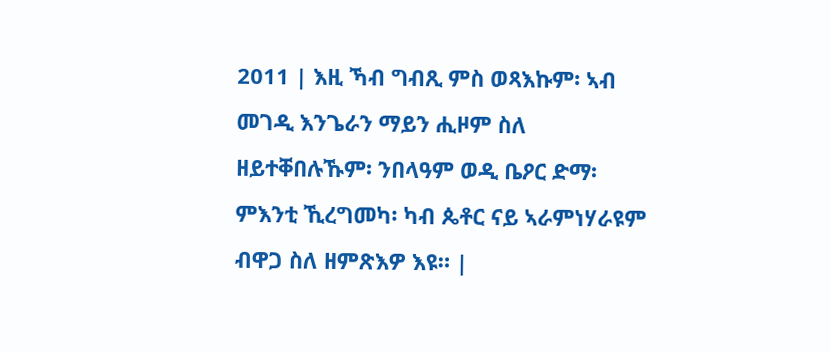2011 | እዚ ኻብ ግብጺ ምስ ወጻእኩም፡ ኣብ መገዲ እንጌራን ማይን ሒዞም ስለ ዘይተቐበሉኹም፡ ንበላዓም ወዲ ቤዖር ድማ፡ ምእንቲ ኺረግመካ፡ ካብ ጴቶር ናይ ኣራምነሃራዩም ብዋጋ ስለ ዘምጽእዎ እዩ። |